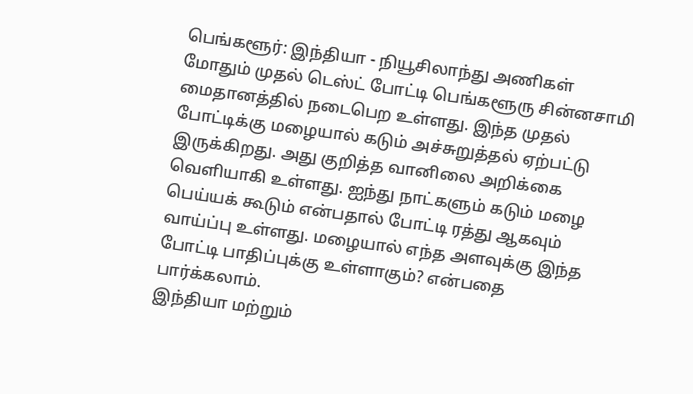பெங்களூர்: இந்தியா - நியூசிலாந்து அணிகள் மோதும் முதல் டெஸ்ட் போட்டி பெங்களூரு சின்னசாமி மைதானத்தில் நடைபெற உள்ளது. இந்த முதல் போட்டிக்கு மழையால் கடும் அச்சுறுத்தல் ஏற்பட்டு இருக்கிறது. அது குறித்த வானிலை அறிக்கை வெளியாகி உள்ளது. ஐந்து நாட்களும் கடும் மழை பெய்யக் கூடும் என்பதால் போட்டி ரத்து ஆகவும் வாய்ப்பு உள்ளது. மழையால் எந்த அளவுக்கு இந்த போட்டி பாதிப்புக்கு உள்ளாகும்? என்பதை பார்க்கலாம்.
இந்தியா மற்றும்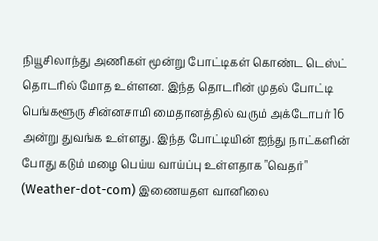நியூசிலாந்து அணிகள் மூன்று போட்டிகள் கொண்ட டெஸ்ட் தொடரில் மோத உள்ளன. இந்த தொடரின் முதல் போட்டி பெங்களூரு சின்னசாமி மைதானத்தில் வரும் அக்டோபர் 16 அன்று துவங்க உள்ளது. இந்த போட்டியின் ஐந்து நாட்களின் போது கடும் மழை பெய்ய வாய்ப்பு உள்ளதாக "வெதர்" (Weather-dot-com) இணையதள வானிலை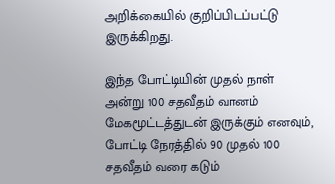அறிக்கையில் குறிப்பிடப்பட்டு இருக்கிறது.

இந்த போட்டியின் முதல் நாள் அன்று 100 சதவீதம் வானம் மேகமூட்டத்துடன் இருக்கும் எனவும், போட்டி நேரத்தில் 90 முதல் 100 சதவீதம் வரை கடும்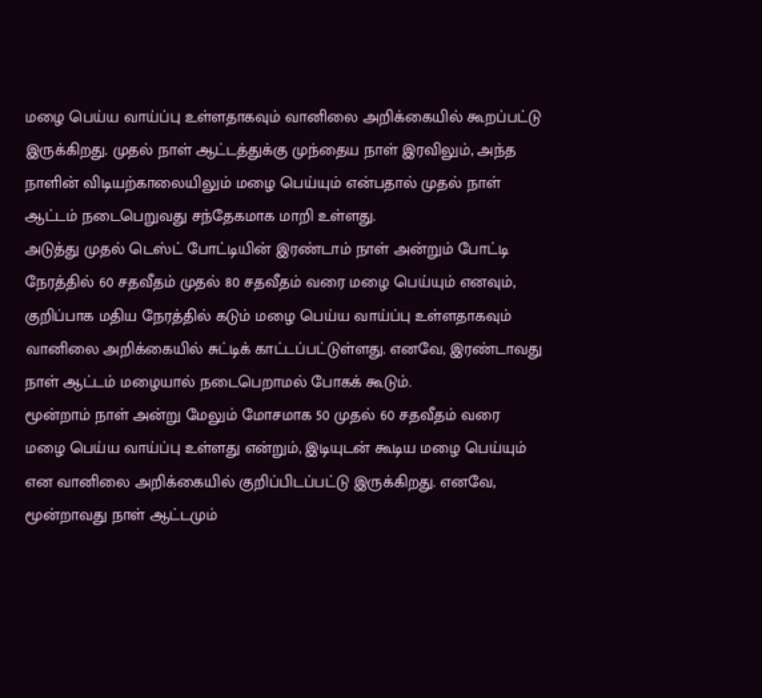மழை பெய்ய வாய்ப்பு உள்ளதாகவும் வானிலை அறிக்கையில் கூறப்பட்டு இருக்கிறது. முதல் நாள் ஆட்டத்துக்கு முந்தைய நாள் இரவிலும், அந்த நாளின் விடியற்காலையிலும் மழை பெய்யும் என்பதால் முதல் நாள் ஆட்டம் நடைபெறுவது சந்தேகமாக மாறி உள்ளது.
அடுத்து முதல் டெஸ்ட் போட்டியின் இரண்டாம் நாள் அன்றும் போட்டி நேரத்தில் 60 சதவீதம் முதல் 80 சதவீதம் வரை மழை பெய்யும் எனவும், குறிப்பாக மதிய நேரத்தில் கடும் மழை பெய்ய வாய்ப்பு உள்ளதாகவும் வானிலை அறிக்கையில் சுட்டிக் காட்டப்பட்டுள்ளது. எனவே, இரண்டாவது நாள் ஆட்டம் மழையால் நடைபெறாமல் போகக் கூடும்.
மூன்றாம் நாள் அன்று மேலும் மோசமாக 50 முதல் 60 சதவீதம் வரை மழை பெய்ய வாய்ப்பு உள்ளது என்றும், இடியுடன் கூடிய மழை பெய்யும் என வானிலை அறிக்கையில் குறிப்பிடப்பட்டு இருக்கிறது. எனவே, மூன்றாவது நாள் ஆட்டமும்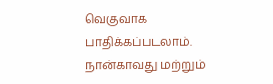வெகுவாக பாதிக்கப்படலாம். நான்காவது மற்றும்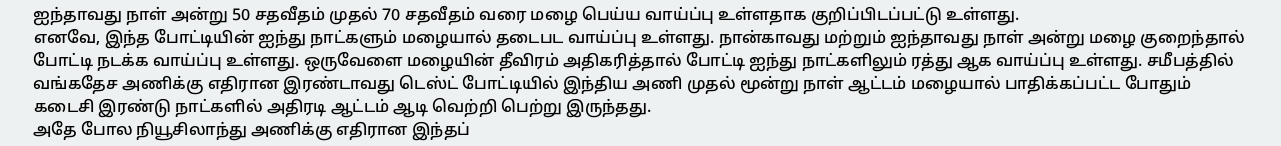ஐந்தாவது நாள் அன்று 50 சதவீதம் முதல் 70 சதவீதம் வரை மழை பெய்ய வாய்ப்பு உள்ளதாக குறிப்பிடப்பட்டு உள்ளது.
எனவே, இந்த போட்டியின் ஐந்து நாட்களும் மழையால் தடைபட வாய்ப்பு உள்ளது. நான்காவது மற்றும் ஐந்தாவது நாள் அன்று மழை குறைந்தால் போட்டி நடக்க வாய்ப்பு உள்ளது. ஒருவேளை மழையின் தீவிரம் அதிகரித்தால் போட்டி ஐந்து நாட்களிலும் ரத்து ஆக வாய்ப்பு உள்ளது. சமீபத்தில் வங்கதேச அணிக்கு எதிரான இரண்டாவது டெஸ்ட் போட்டியில் இந்திய அணி முதல் மூன்று நாள் ஆட்டம் மழையால் பாதிக்கப்பட்ட போதும் கடைசி இரண்டு நாட்களில் அதிரடி ஆட்டம் ஆடி வெற்றி பெற்று இருந்தது.
அதே போல நியூசிலாந்து அணிக்கு எதிரான இந்தப்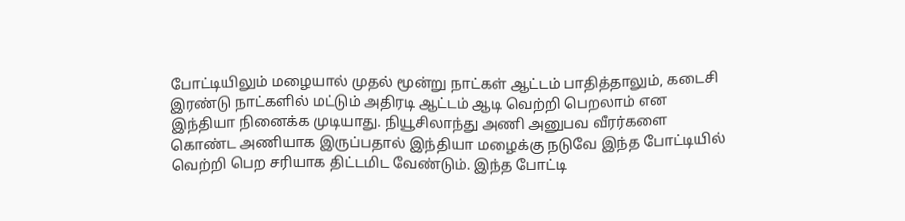போட்டியிலும் மழையால் முதல் மூன்று நாட்கள் ஆட்டம் பாதித்தாலும், கடைசி இரண்டு நாட்களில் மட்டும் அதிரடி ஆட்டம் ஆடி வெற்றி பெறலாம் என இந்தியா நினைக்க முடியாது. நியூசிலாந்து அணி அனுபவ வீரர்களை கொண்ட அணியாக இருப்பதால் இந்தியா மழைக்கு நடுவே இந்த போட்டியில் வெற்றி பெற சரியாக திட்டமிட வேண்டும். இந்த போட்டி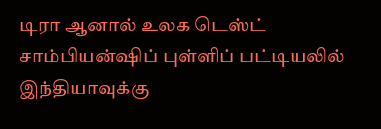டிரா ஆனால் உலக டெஸ்ட் சாம்பியன்ஷிப் புள்ளிப் பட்டியலில் இந்தியாவுக்கு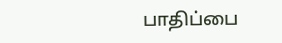பாதிப்பை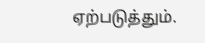ஏற்படுத்தும்.